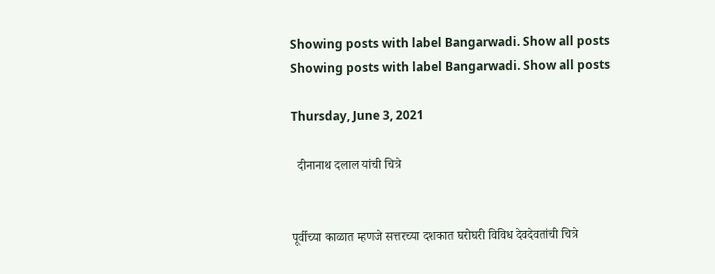Showing posts with label Bangarwadi. Show all posts
Showing posts with label Bangarwadi. Show all posts

Thursday, June 3, 2021

  दीनानाथ दलाल यांची चित्रे


पूर्वीच्या काळात म्हणजे सत्तरच्या दशकात घरोघरी विविध देवदेवतांची चित्रे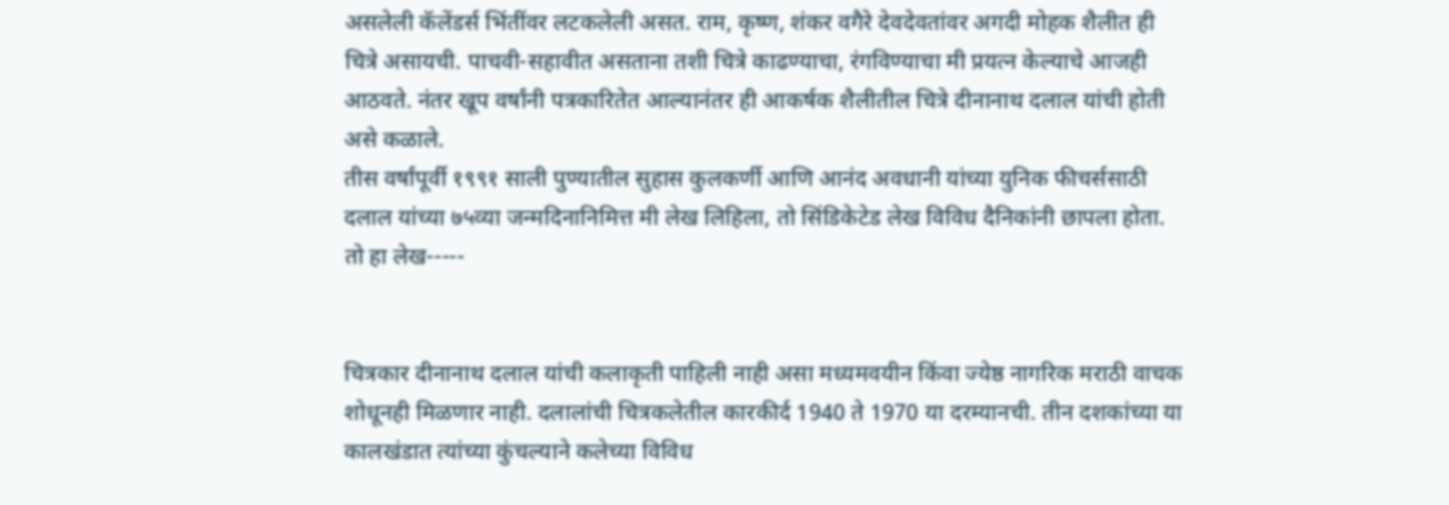असलेली कॅलेंडर्स भिंतींवर लटकलेली असत. राम, कृष्ण, शंकर वगैरे देवदेवतांवर अगदी मोहक शैलीत ही चित्रे असायची. पाचवी-सहावीत असताना तशी चित्रे काढण्याचा, रंगविण्याचा मी प्रयत्न केल्याचे आजही आठवते. नंतर खूप वर्षांनी पत्रकारितेत आल्यानंतर ही आकर्षक शैलीतील चित्रे दीनानाथ दलाल यांची होती असे कळाले.
तीस वर्षांपूर्वी १९९१ साली पुण्यातील सुहास कुलकर्णी आणि आनंद अवधानी यांच्या युनिक फीचर्ससाठी दलाल यांच्या ७५व्या जन्मदिनानिमित्त मी लेख लिहिला, तो सिंडिकेटेड लेख विविध दैनिकांनी छापला होता.
तो हा लेख-----


चित्रकार दीनानाथ दलाल यांची कलाकृती पाहिली नाही असा मध्यमवयीन किंवा ज्येष्ठ नागरिक मराठी वाचक शोधूनही मिळणार नाही. दलालांची चित्रकलेतील कारकीर्द 1940 ते 1970 या दरम्यानची. तीन दशकांच्या या कालखंडात त्यांच्या कुंचल्याने कलेच्या विविध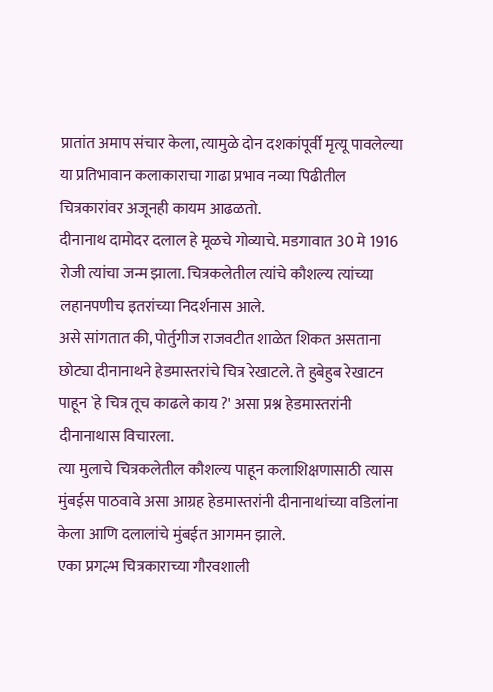प्रातांत अमाप संचार केला, त्यामुळे दोन दशकांपूर्वी मृत्यू पावलेल्या या प्रतिभावान कलाकाराचा गाढा प्रभाव नव्या पिढीतील चित्रकारांवर अजूनही कायम आढळतो.
दीनानाथ दामोदर दलाल हे मूळचे गोव्याचे. मडगावात 30 मे 1916 रोजी त्यांचा जन्म झाला. चित्रकलेतील त्यांचे कौशल्य त्यांच्या लहानपणीच इतरांच्या निदर्शनास आले.
असे सांगतात की, पोर्तुगीज राजवटीत शाळेत शिकत असताना छोट्या दीनानाथने हेडमास्तरांचे चित्र रेखाटले. ते हुबेहुब रेखाटन पाहून `हे चित्र तूच काढले काय ?' असा प्रश्न हेडमास्तरांनी दीनानाथास विचारला.
त्या मुलाचे चित्रकलेतील कौशल्य पाहून कलाशिक्षणासाठी त्यास मुंबईस पाठवावे असा आग्रह हेडमास्तरांनी दीनानाथांच्या वडिलांना केला आणि दलालांचे मुंबईत आगमन झाले.
एका प्रगल्भ चित्रकाराच्या गौरवशाली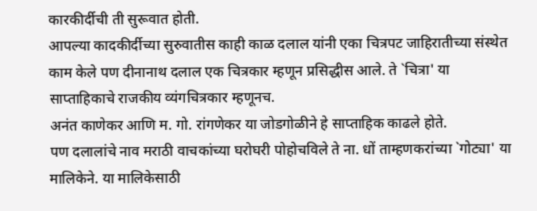कारकीर्दीची ती सुरूवात होती.
आपल्या कादकीर्दीच्या सुरुवातीस काही काळ दलाल यांनी एका चित्रपट जाहिरातीच्या संस्थेत काम केले पण दीनानाथ दलाल एक चित्रकार म्हणून प्रसिद्धीस आले. ते `चित्रा' या साप्ताहिकाचे राजकीय व्यंगचित्रकार म्हणूनच.
अनंत काणेकर आणि म. गो. रांगणेकर या जोडगोळीने हे साप्ताहिक काढले होते.
पण दलालांचे नाव मराठी वाचकांच्या घरोघरी पोहोचविले ते ना. धों ताम्हणकरांच्या `गोट्या' या मालिकेने. या मालिकेसाठी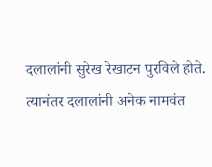दलालांनी सुरेख रेखाटन पुरविले होते.
त्यानंतर दलालांनी अनेक नामवंत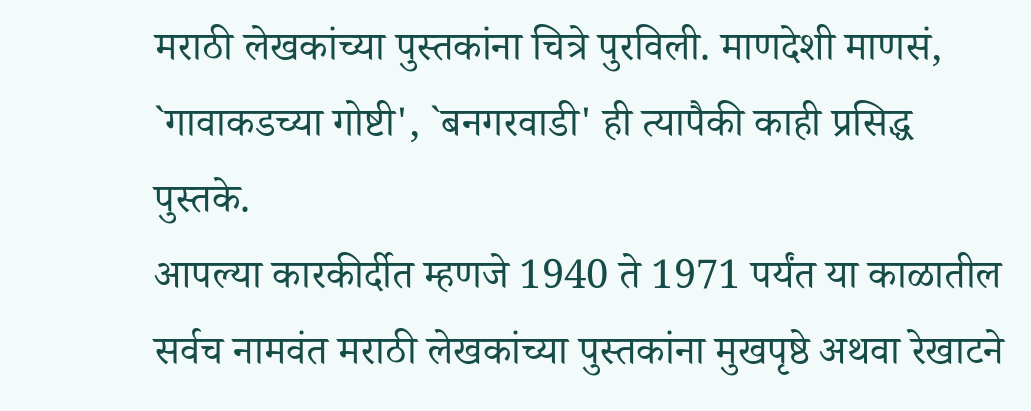मराठी लेखकांच्या पुस्तकांना चित्रे पुरविली. माणदेशी माणसं, `गावाकडच्या गोष्टी', `बनगरवाडी' ही त्यापैकी काही प्रसिद्ध पुस्तके.
आपल्या कारकीर्दीत म्हणजे 1940 ते 1971 पर्यंत या काळातील सर्वच नामवंत मराठी लेखकांच्या पुस्तकांना मुखपृष्ठे अथवा रेखाटने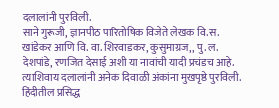दलालांनी पुरविली.
साने गुरूजी, ज्ञानपीठ पारितोषिक विजेते लेखक वि.स. खांडेकर आणि वि. वा. शिरवाडकर, कुसुमाग्रज,, पु. ल. देशपांडे, रणजित देसाई अशी या नावांची यादी प्रचंडच आहे.
त्याशिवाय दलालांनी अनेक दिवाळी अंकांना मुखपृष्ठे पुरविली. हिंदीतील प्रसिद्ध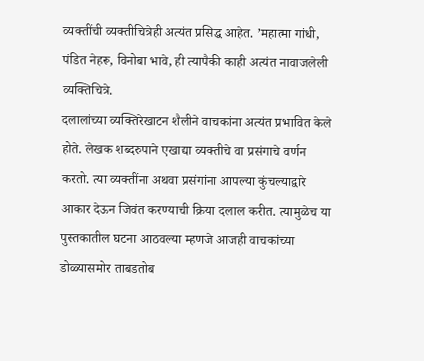व्यक्तींची व्यक्तीचित्रेही अत्यंत प्रसिद्ध आहेत. ’महात्मा गांधी, पंडित नेहरू, विनोबा भावे, ही त्यापैकी काही अत्यंत नावाजलेली व्यक्तिचित्रे.
दलालांच्या व्यक्तिरेखाटन शैलीने वाचकांना अत्यंत प्रभावित केले होते. लेखक शब्दरुपाने एखाद्या व्यक्तीचे वा प्रसंगाचे वर्णन करतो. त्या व्यक्तींना अथवा प्रसंगांना आपल्या कुंचल्याद्वारे आकार देऊन जिवंत करण्याची क्रिया दलाल करीत. त्यामुळेच या पुस्तकातील घटना आठवल्या म्हणजे आजही वाचकांच्या डोळ्यासमोर ताबडतोब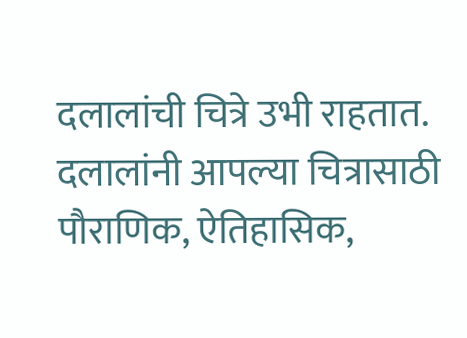दलालांची चित्रे उभी राहतात.
दलालांनी आपल्या चित्रासाठी पौराणिक, ऐतिहासिक,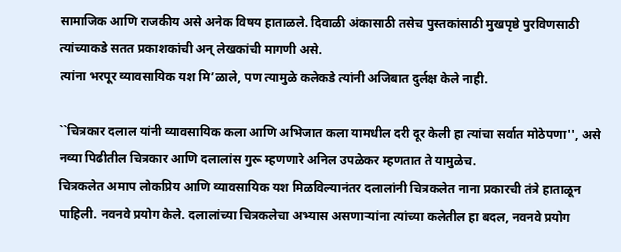सामाजिक आणि राजकीय असे अनेक विषय हाताळले. दिवाळी अंकासाठी तसेच पुस्तकांसाठी मुखपृष्ठे पुरविणसाठी त्यांच्याकडे सतत प्रकाशकांची अन् लेखकांची मागणी असे.
त्यांना भरपूर व्यावसायिक यश मि’ळाले, पण त्यामुळे कलेकडे त्यांनी अजिबात दुर्लक्ष केले नाही.

``चित्रकार दलाल यांनी व्यावसायिक कला आणि अभिजात कला यामधील दरी दूर केली हा त्यांचा सर्वात मोठेपणा'', असे नव्या पिढीतील चित्रकार आणि दलालांस गुरू म्हणणारे अनिल उपळेकर म्हणतात ते यामुळेच.
चित्रकलेत अमाप लोकप्रिय आणि व्यावसायिक यश मिळविल्यानंतर दलालांनी चित्रकलेत नाना प्रकारची तंत्रे हाताळून पाहिली. नवनवे प्रयोग केले. दलालांच्या चित्रकलेचा अभ्यास असणाऱ्यांना त्यांच्या कलेतील हा बदल, नवनवे प्रयोग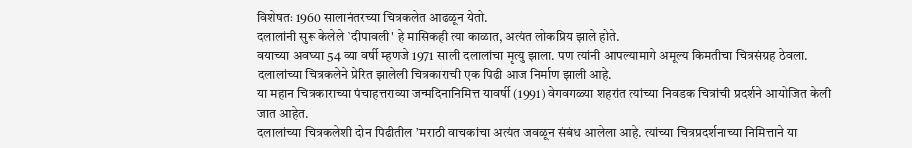विशेषतः 1960 सालानंतरच्या चित्रकलेत आढळून येतो.
दलालांनी सुरू केलेले `दीपावली' हे मासिकही त्या काळात, अत्यंत लोकप्रिय झाले होते.
वयाच्या अवघ्या 54 व्या वर्षी म्हणजे 1971 साली दलालांचा मृत्यु झाला. पण त्यांनी आपल्यामागे अमूल्य किमतीचा चित्रसंग्रह ठेवला. दलालांच्या चित्रकलेने प्रेरित झालेली चित्रकाराची एक पिढी आज निर्माण झाली आहे.
या महान चित्रकाराच्या पंचाहत्तराव्या जन्मदिनानिमित्त यावर्षी (1991) वेगवगळ्या शहरांत त्यांच्या निवडक चित्रांची प्रदर्शने आयोजित केली जात आहेत.
दलालांच्या चित्रकलेशी दोन पिढीतील ’मराठी वाचकांचा अत्यंत जवळून संबंध आलेला आहे. त्यांच्या चित्रप्रदर्शनाच्या निमित्ताने या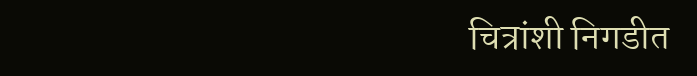चित्रांशी निगडीत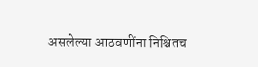असलेल्या आठवणींना निश्चितच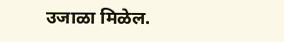उजाळा मिळेल.